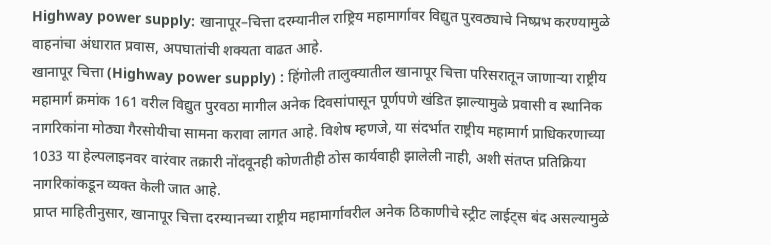Highway power supply: खानापूर–चित्ता दरम्यानील राष्ट्रिय महामार्गावर विद्युत पुरवठ्याचे निष्प्रभ करण्यामुळे वाहनांचा अंधारात प्रवास, अपघातांची शक्यता वाढत आहे.
खानापूर चित्ता (Highway power supply) : हिंगोली तालुक्यातील खानापूर चित्ता परिसरातून जाणाऱ्या राष्ट्रीय महामार्ग क्रमांक 161 वरील विद्युत पुरवठा मागील अनेक दिवसांपासून पूर्णपणे खंडित झाल्यामुळे प्रवासी व स्थानिक नागरिकांना मोठ्या गैरसोयीचा सामना करावा लागत आहे. विशेष म्हणजे, या संदर्भात राष्ट्रीय महामार्ग प्राधिकरणाच्या 1033 या हेल्पलाइनवर वारंवार तक्रारी नोंदवूनही कोणतीही ठोस कार्यवाही झालेली नाही, अशी संतप्त प्रतिक्रिया नागरिकांकडून व्यक्त केली जात आहे.
प्राप्त माहितीनुसार, खानापूर चित्ता दरम्यानच्या राष्ट्रीय महामार्गावरील अनेक ठिकाणीचे स्ट्रीट लाईट्स बंद असल्यामुळे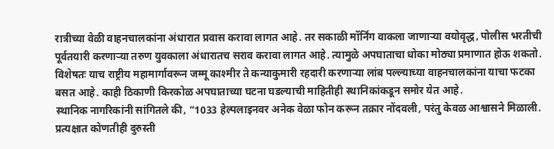रात्रीच्या वेळी वाहनचालकांना अंधारात प्रवास करावा लागत आहे. तर सकाळी मॉर्निंग वाकला जाणाऱ्या वयोवृद्ध, पोलीस भरतीची पूर्वतयारी करणाऱ्या तरुण युवकाला अंधारातच सराव करावा लागत आहे. त्यामुळे अपघाताचा धोका मोठ्या प्रमाणात होऊ शकतो. विशेषतः याच राष्ट्रीय महामार्गावरून जम्मू काश्मीर ते कन्याकुमारी रहदारी करणाऱ्या लांब पल्ल्याच्या वाहनचालकांना याचा फटका बसत आहे. काही ठिकाणी किरकोळ अपघाताच्या घटना घडल्याची माहितीही स्थानिकांकडून समोर येत आहे.
स्थानिक नागरिकांनी सांगितले की, “1033 हेल्पलाइनवर अनेक वेळा फोन करून तक्रार नोंदवली, परंतु केवळ आश्वासने मिळाली. प्रत्यक्षात कोणतीही दुरुस्ती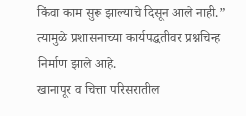किंवा काम सुरू झाल्याचे दिसून आले नाही.” त्यामुळे प्रशासनाच्या कार्यपद्धतीवर प्रश्नचिन्ह निर्माण झाले आहे.
खानापूर व चित्ता परिसरातील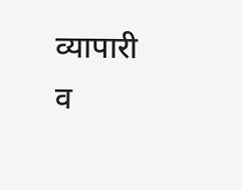व्यापारी व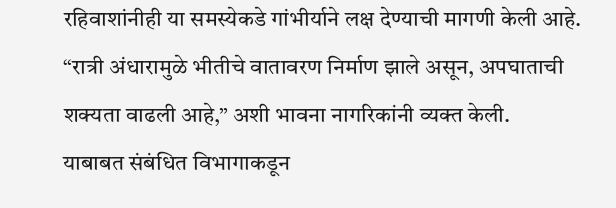रहिवाशांनीही या समस्येकडे गांभीर्याने लक्ष देण्याची मागणी केली आहे. “रात्री अंधारामुळे भीतीचे वातावरण निर्माण झाले असून, अपघाताची शक्यता वाढली आहे,” अशी भावना नागरिकांनी व्यक्त केली.
याबाबत संबंधित विभागाकडून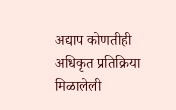अद्याप कोणतीही अधिकृत प्रतिक्रिया मिळालेली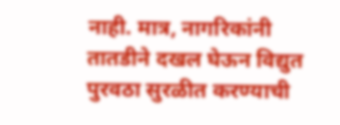नाही. मात्र, नागरिकांनी तातडीने दखल घेऊन विद्युत पुरवठा सुरळीत करण्याची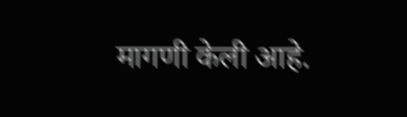मागणी केली आहे.